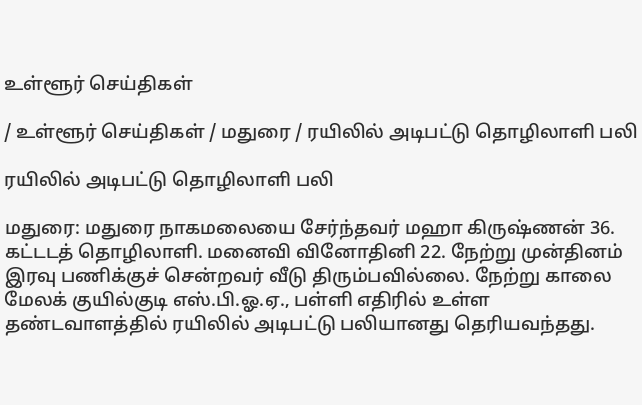உள்ளூர் செய்திகள்

/ உள்ளூர் செய்திகள் / மதுரை / ரயிலில் அடிபட்டு தொழிலாளி பலி

ரயிலில் அடிபட்டு தொழிலாளி பலி

மதுரை: மதுரை நாகமலையை சேர்ந்தவர் மஹா கிருஷ்ணன் 36. கட்டடத் தொழிலாளி. மனைவி வினோதினி 22. நேற்று முன்தினம் இரவு பணிக்குச் சென்றவர் வீடு திரும்பவில்லை. நேற்று காலை மேலக் குயில்குடி எஸ்.பி.ஓ.ஏ., பள்ளி எதிரில் உள்ள தண்டவாளத்தில் ரயிலில் அடிபட்டு பலியானது தெரியவந்தது.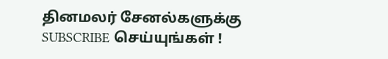தினமலர் சேனல்களுக்கு SUBSCRIBE செய்யுங்கள் !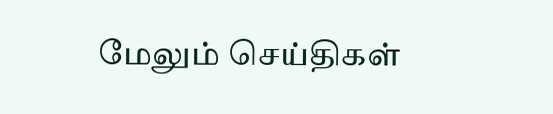மேலும் செய்திகள்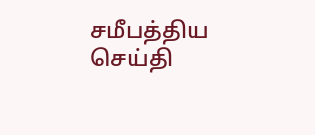சமீபத்திய செய்தி